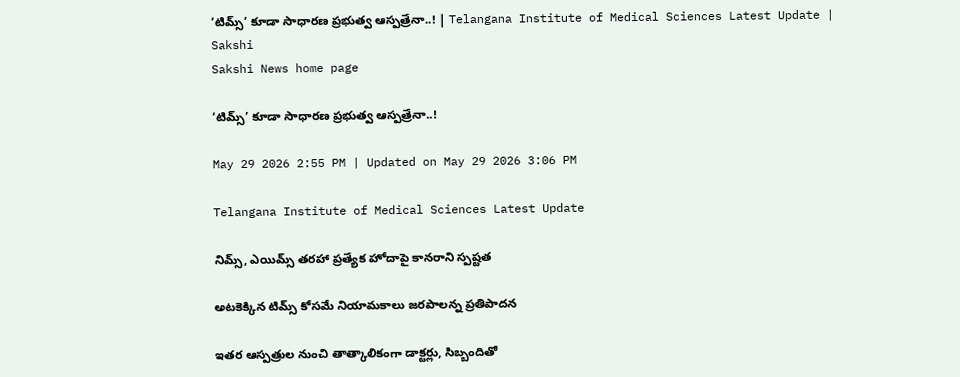‘టిమ్స్‌’ కూడా సాధారణ ప్రభుత్వ ఆస్పత్రేనా..! | Telangana Institute of Medical Sciences Latest Update | Sakshi
Sakshi News home page

‘టిమ్స్‌’ కూడా సాధారణ ప్రభుత్వ ఆస్పత్రేనా..!

May 29 2026 2:55 PM | Updated on May 29 2026 3:06 PM

Telangana Institute of Medical Sciences Latest Update

నిమ్స్, ఎయిమ్స్‌ తరహా ప్రత్యేక హోదాపై కానరాని స్పష్టత

అటకెక్కిన టిమ్స్‌ కోసమే నియామకాలు జరపాలన్న ప్రతిపాదన

ఇతర ఆస్పత్రుల నుంచి తాత్కాలికంగా డాక్టర్లు, సిబ్బందితో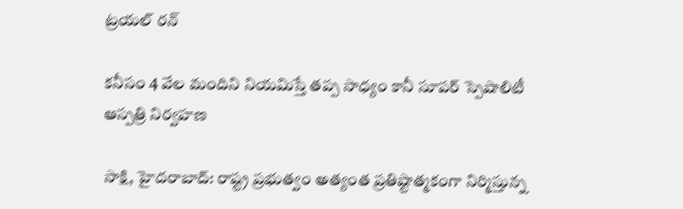ట్రయల్‌ రన్‌

కనీసం 4 వేల మందిని నియమిస్తే తప్ప సాధ్యం కానీ సూపర్‌ స్పెషాలిటీ ఆస్పత్రి నిర్వహణ

సాక్షి, హైదరాబాద్‌: రాష్ట్ర ప్రభుత్వం అత్యంత ప్రతిష్టాత్మకంగా నిర్మిస్తున్న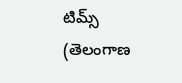టిమ్స్‌ (తెలంగాణ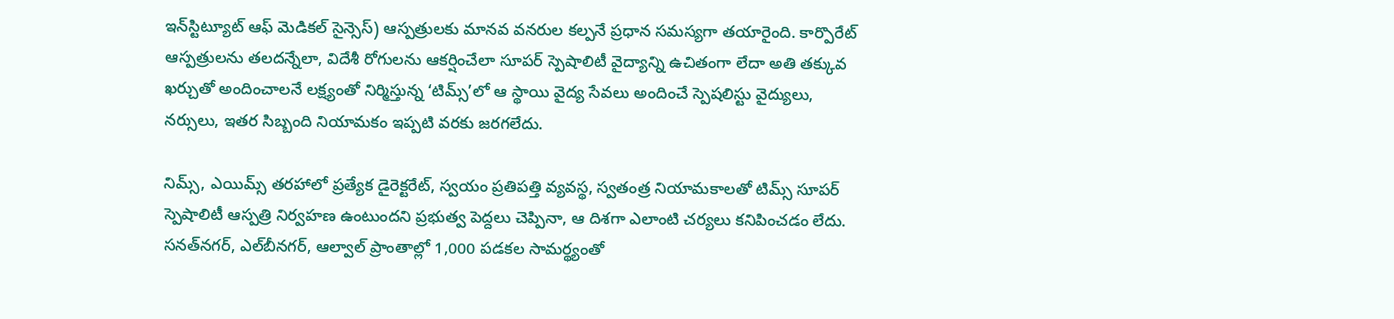ఇన్‌స్టిట్యూట్‌ ఆఫ్‌ మెడికల్‌ సైన్సెస్‌) ఆస్పత్రులకు మానవ వనరుల కల్పనే ప్రధాన సమస్యగా తయారైంది. కార్పొరేట్‌ ఆస్పత్రులను తలదన్నేలా, విదేశీ రోగులను ఆకర్షించేలా సూపర్‌ స్పెషాలిటీ వైద్యాన్ని ఉచితంగా లేదా అతి తక్కువ ఖర్చుతో అందించాలనే లక్ష్యంతో నిర్మిస్తున్న ‘టిమ్స్‌’లో ఆ స్థాయి వైద్య సేవలు అందించే స్పెషలిస్టు వైద్యులు, నర్సులు, ఇతర సిబ్బంది నియామకం ఇప్పటి వరకు జరగలేదు.

నిమ్స్, ఎయిమ్స్‌ తరహాలో ప్రత్యేక డైరెక్టరేట్, స్వయం ప్రతిపత్తి వ్యవస్థ, స్వతంత్ర నియామకాలతో టిమ్స్‌ సూపర్‌ స్పెషాలిటీ ఆస్పత్రి నిర్వహణ ఉంటుందని ప్రభుత్వ పెద్దలు చెప్పినా, ఆ దిశగా ఎలాంటి చర్యలు కనిపించడం లేదు. సనత్‌నగర్, ఎల్‌బీనగర్, ఆల్వాల్‌ ప్రాంతాల్లో 1,000 పడకల సామర్థ్యంతో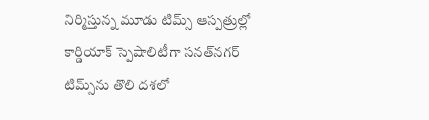నిర్మిస్తున్న మూడు టిమ్స్‌ ఆస్పత్రుల్లో కార్డియాక్‌ స్పెషాలిటీగా సనత్‌నగర్‌ టిమ్స్‌ను తొలి దశలో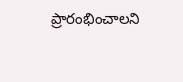ప్రారంభించాలని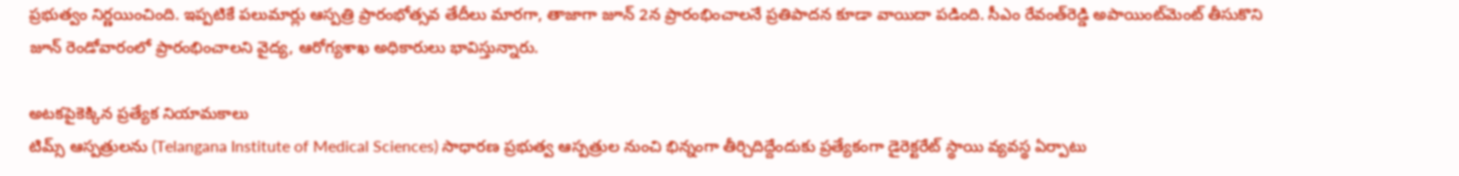ప్రభుత్వం నిర్ణయించింది. ఇప్పటికే పలుమార్లు ఆస్పత్రి ప్రారంభోత్సవ తేదీలు మారగా, తాజాగా జూన్‌ 2న ప్రారంభించాలనే ప్రతిపాదన కూడా వాయిదా పడింది. సీఎం రేవంత్‌రెడ్డి అపాయింట్‌మెంట్‌ తీసుకొని జూన్‌ రెండోవారంలో ప్రారంభించాలని వైద్య, ఆరోగ్యశాఖ అధికారులు భావిస్తున్నారు.

అటకపైకెక్కిన ప్రత్యేక నియామకాలు
టిమ్స్‌ ఆస్పత్రులను (Telangana Institute of Medical Sciences) సాధారణ ప్రభుత్వ ఆస్పత్రుల నుంచి భిన్నంగా తీర్చిదిద్దేందుకు ప్రత్యేకంగా డైరెక్టరేట్‌ స్థాయి వ్యవస్థ ఏర్పాటు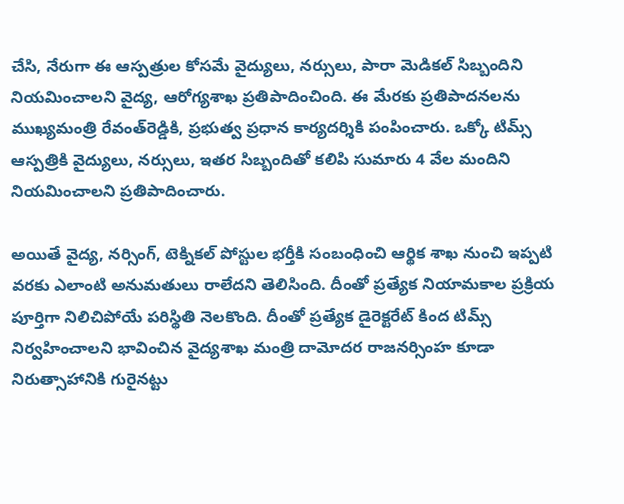చేసి, నేరుగా ఈ ఆస్పత్రుల కోసమే వైద్యులు, నర్సులు, పారా మెడికల్‌ సిబ్బందిని నియమించాలని వైద్య, ఆరోగ్యశాఖ ప్రతిపాదించింది. ఈ మేరకు ప్రతిపాదనలను ముఖ్యమంత్రి రేవంత్‌రెడ్డికి, ప్రభుత్వ ప్రధాన కార్యదర్శికి పంపించారు. ఒక్కో టిమ్స్‌ ఆస్పత్రికి వైద్యులు, నర్సులు, ఇతర సిబ్బందితో కలిపి సుమారు 4 వేల మందిని నియమించాలని ప్రతిపాదించారు.

అయితే వైద్య, నర్సింగ్, టెక్నికల్‌ పోస్టుల భర్తీకి సంబంధించి ఆర్థిక శాఖ నుంచి ఇప్పటి వరకు ఎలాంటి అనుమతులు రాలేదని తెలిసింది. దీంతో ప్రత్యేక నియామకాల ప్రక్రియ పూర్తిగా నిలిచిపోయే పరిస్థితి నెలకొంది. దీంతో ప్రత్యేక డైరెక్టరేట్‌ కింద టిమ్స్‌ నిర్వహించాలని భావించిన వైద్యశాఖ మంత్రి దామోదర రాజనర్సింహ కూడా నిరుత్సాహానికి గురైనట్టు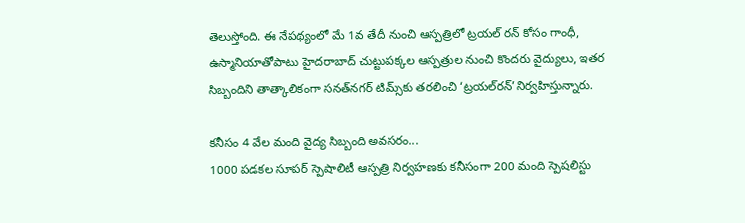తెలుస్తోంది. ఈ నేపథ్యంలో మే 1వ తేదీ నుంచి ఆస్పత్రిలో ట్రయల్‌ రన్‌ కోసం గాంధీ, ఉస్మానియాతోపాటు హైదరాబాద్‌ చుట్టుపక్కల ఆస్పత్రుల నుంచి కొందరు వైద్యులు, ఇతర సిబ్బందిని తాత్కాలికంగా సనత్‌నగర్‌ టిమ్స్‌కు తరలించి ‘ట్రయల్‌రన్‌’నిర్వహిస్తున్నారు.

కనీసం 4 వేల మంది వైద్య సిబ్బంది అవసరం...
1000 పడకల సూపర్‌ స్పెషాలిటీ ఆస్పత్రి నిర్వహణకు కనీసంగా 200 మంది స్పెషలిస్టు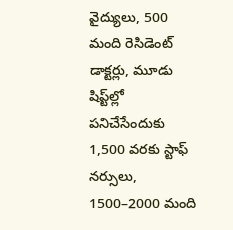వైద్యులు, 500 మంది రెసిడెంట్‌ డాక్టర్లు, మూడు షిప్ట్‌ల్లో పనిచేసేందుకు 1,500 వరకు స్టాఫ్‌ నర్సులు, 1500–2000 మంది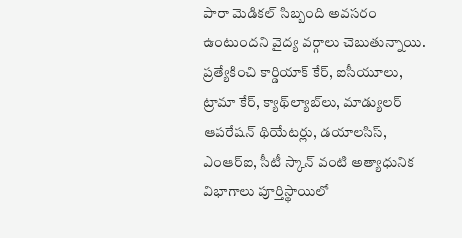పారా మెడికల్‌ సిబ్బంది అవసరం ఉంటుందని వైద్య వర్గాలు చెబుతున్నాయి. ప్రత్యేకించి కార్డియాక్‌ కేర్, ఐసీయూలు, ట్రామా కేర్, క్యాథ్‌ల్యాబ్‌లు, మాడ్యులర్‌ ఆపరేషన్‌ థియేటర్లు, డయాలసిస్, ఎంఆర్‌ఐ, సీటీ స్కాన్‌ వంటి అత్యాధునిక విభాగాలు పూర్తిస్థాయిలో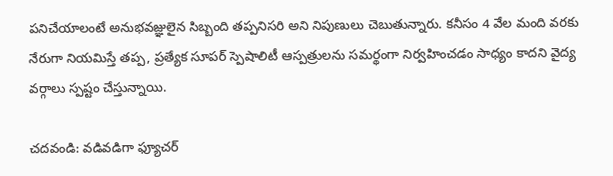పనిచేయాలంటే అనుభవజ్ఞులైన సిబ్బంది తప్పనిసరి అని నిపుణులు చెబుతున్నారు. కనీసం 4 వేల మంది వరకు నేరుగా నియమిస్తే తప్ప, ప్రత్యేక సూపర్‌ స్పెషాలిటీ ఆస్పత్రులను సమర్థంగా నిర్వహించడం సాధ్యం కాదని వైద్య వర్గాలు స్పష్టం చేస్తున్నాయి.

చ‌ద‌వండి: వ‌డివ‌డిగా ఫ్యూచ‌ర్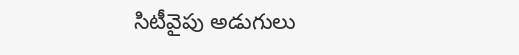సిటీవైపు అడుగులు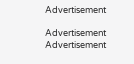Advertisement

Advertisement
Advertisement